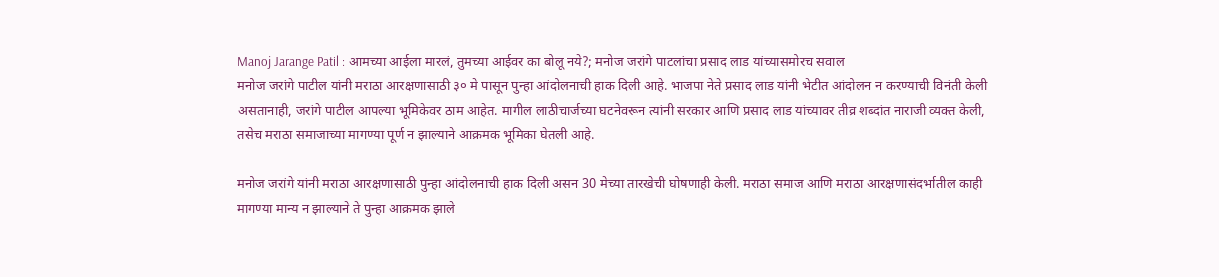Manoj Jarange Patil : आमच्या आईला मारलं, तुमच्या आईवर का बोलू नये?; मनोज जरांगे पाटलांचा प्रसाद लाड यांच्यासमोरच सवाल
मनोज जरांगे पाटील यांनी मराठा आरक्षणासाठी ३० मे पासून पुन्हा आंदोलनाची हाक दिली आहे. भाजपा नेते प्रसाद लाड यांनी भेटीत आंदोलन न करण्याची विनंती केली असतानाही, जरांगे पाटील आपल्या भूमिकेवर ठाम आहेत. मागील लाठीचार्जच्या घटनेवरून त्यांनी सरकार आणि प्रसाद लाड यांच्यावर तीव्र शब्दांत नाराजी व्यक्त केली, तसेच मराठा समाजाच्या मागण्या पूर्ण न झाल्याने आक्रमक भूमिका घेतली आहे.

मनोज जरांगे यांनी मराठा आरक्षणासाठी पुन्हा आंदोलनाची हाक दिली असन 30 मेच्या तारखेची घोषणाही केली. मराठा समाज आणि मराठा आरक्षणासंदर्भातील काही मागण्या मान्य न झाल्याने ते पुन्हा आक्रमक झाले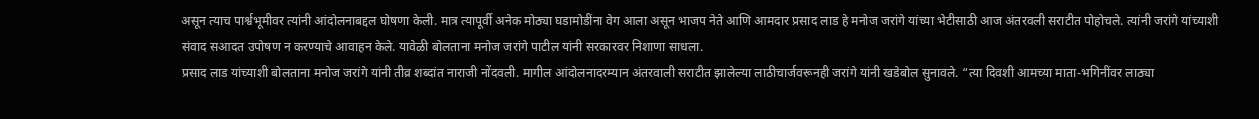असून त्याच पार्श्वभूमीवर त्यांनी आंदोलनाबद्दल घोषणा केली. मात्र त्यापूर्वी अनेक मोठ्या घडामोडींना वेग आला असून भाजप नेते आणि आमदार प्रसाद लाड हे मनोज जरांगे यांच्या भेटीसाठी आज अंतरवली सराटीत पोहोचले. त्यांनी जरांगे यांच्याशी संवाद सआदत उपोषण न करण्याचे आवाहन केले. यावेळी बोलताना मनोज जरांगे पाटील यांनी सरकारवर निशाणा साधला.
प्रसाद लाड यांच्याशी बोलताना मनोज जरांगे यांनी तीव्र शब्दांत नाराजी नोंदवली. मागील आंदोलनादरम्यान अंतरवाली सराटीत झालेल्या लाठीचार्जवरूनही जरांगे यांनी खडेबोल सुनावले. “त्या दिवशी आमच्या माता-भगिनींवर लाठ्या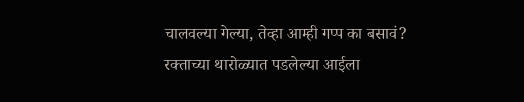चालवल्या गेल्या, तेव्हा आम्ही गप्प का बसावं? रक्ताच्या थारोळ्यात पडलेल्या आईला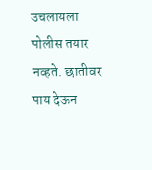उचलायला पोलीस तयार नव्हते. छातीवर पाय देऊन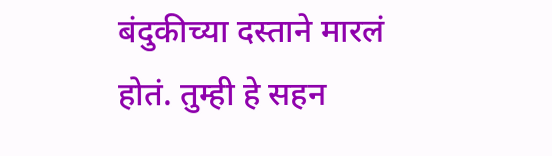बंदुकीच्या दस्ताने मारलं होतं. तुम्ही हे सहन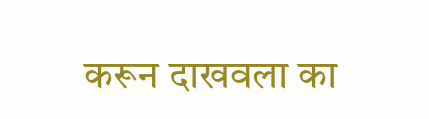करून दाखवला का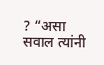? “असा सवाल त्यांनी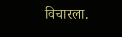विचारला.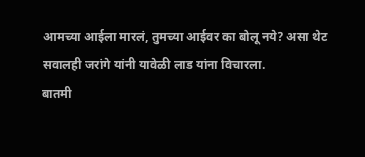आमच्या आईला मारलं, तुमच्या आईवर का बोलू नये? असा थेट सवालही जरांगे यांनी यावेळी लाड यांना विचारला.
बातमी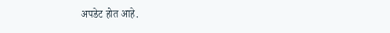अपडेट होत आहे.